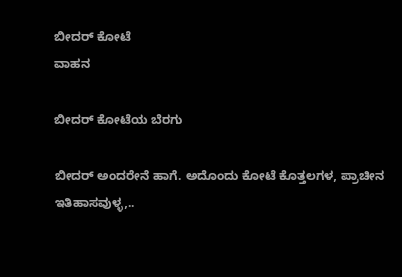ಬೀದರ್ ಕೋಟೆ
ವಾಹನ

ಬೀದರ್ ಕೋಟೆಯ ಬೆರಗು

ಬೀದರ್ ಅಂದರೇನೆ ಹಾಗೆ. ಅದೊಂದು ಕೋಟೆ ಕೊತ್ತಲಗಳ, ಪ್ರಾಚೀನ ಇತಿಹಾಸವುಳ್ಳ,..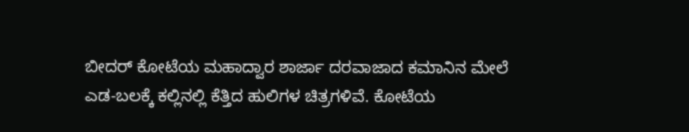ಬೀದರ್ ಕೋಟೆಯ ಮಹಾದ್ವಾರ ಶಾರ್ಜಾ ದರವಾಜಾದ ಕಮಾನಿನ ಮೇಲೆ ಎಡ-ಬಲಕ್ಕೆ ಕಲ್ಲಿನಲ್ಲಿ ಕೆತ್ತಿದ ಹುಲಿಗಳ ಚಿತ್ರಗಳಿವೆ. ಕೋಟೆಯ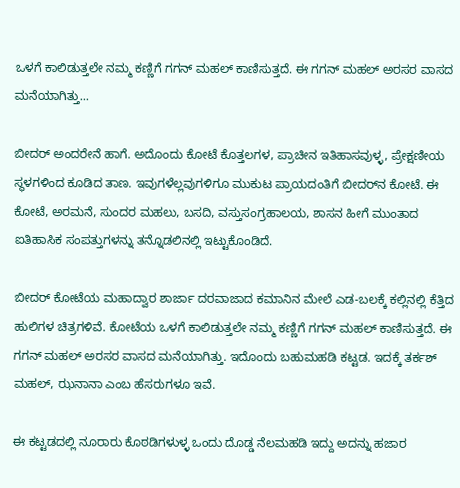ಒಳಗೆ ಕಾಲಿಡುತ್ತಲೇ ನಮ್ಮ ಕಣ್ಣಿಗೆ ಗಗನ್ ಮಹಲ್ ಕಾಣಿಸುತ್ತದೆ. ಈ ಗಗನ್ ಮಹಲ್ ಅರಸರ ವಾಸದ ಮನೆಯಾಗಿತ್ತು...

ಬೀದರ್ ಅಂದರೇನೆ ಹಾಗೆ. ಅದೊಂದು ಕೋಟೆ ಕೊತ್ತಲಗಳ, ಪ್ರಾಚೀನ ಇತಿಹಾಸವುಳ್ಳ, ಪ್ರೇಕ್ಷಣೀಯ ಸ್ಥಳಗಳಿಂದ ಕೂಡಿದ ತಾಣ. ಇವುಗಳೆಲ್ಲವುಗಳಿಗೂ ಮುಕುಟ ಪ್ರಾಯದಂತಿಗೆ ಬೀದರ್‌ನ ಕೋಟೆ. ಈ ಕೋಟೆ, ಅರಮನೆ, ಸುಂದರ ಮಹಲು, ಬಸದಿ, ವಸ್ತುಸಂಗ್ರಹಾಲಯ, ಶಾಸನ ಹೀಗೆ ಮುಂತಾದ ಐತಿಹಾಸಿಕ ಸಂಪತ್ತುಗಳನ್ನು ತನ್ನೊಡಲಿನಲ್ಲಿ ಇಟ್ಟುಕೊಂಡಿದೆ.

ಬೀದರ್ ಕೋಟೆಯ ಮಹಾದ್ವಾರ ಶಾರ್ಜಾ ದರವಾಜಾದ ಕಮಾನಿನ ಮೇಲೆ ಎಡ-ಬಲಕ್ಕೆ ಕಲ್ಲಿನಲ್ಲಿ ಕೆತ್ತಿದ ಹುಲಿಗಳ ಚಿತ್ರಗಳಿವೆ. ಕೋಟೆಯ ಒಳಗೆ ಕಾಲಿಡುತ್ತಲೇ ನಮ್ಮ ಕಣ್ಣಿಗೆ ಗಗನ್ ಮಹಲ್ ಕಾಣಿಸುತ್ತದೆ. ಈ ಗಗನ್ ಮಹಲ್ ಅರಸರ ವಾಸದ ಮನೆಯಾಗಿತ್ತು. ಇದೊಂದು ಬಹುಮಹಡಿ ಕಟ್ಟಡ. ಇದಕ್ಕೆ ತರ್ಕಶ್ ಮಹಲ್, ಝನಾನಾ ಎಂಬ ಹೆಸರುಗಳೂ ಇವೆ.

ಈ ಕಟ್ಟಡದಲ್ಲಿ ನೂರಾರು ಕೊಠಡಿಗಳುಳ್ಳ ಒಂದು ದೊಡ್ಡ ನೆಲಮಹಡಿ ಇದ್ದು ಅದನ್ನು ಹಜಾರ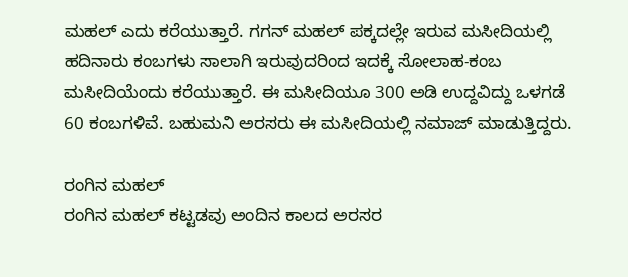ಮಹಲ್ ಎದು ಕರೆಯುತ್ತಾರೆ. ಗಗನ್ ಮಹಲ್ ಪಕ್ಕದಲ್ಲೇ ಇರುವ ಮಸೀದಿಯಲ್ಲಿ ಹದಿನಾರು ಕಂಬಗಳು ಸಾಲಾಗಿ ಇರುವುದರಿಂದ ಇದಕ್ಕೆ ಸೋಲಾಹ-ಕಂಬ ಮಸೀದಿಯೆಂದು ಕರೆಯುತ್ತಾರೆ. ಈ ಮಸೀದಿಯೂ 300 ಅಡಿ ಉದ್ದವಿದ್ದು ಒಳಗಡೆ 60 ಕಂಬಗಳಿವೆ. ಬಹುಮನಿ ಅರಸರು ಈ ಮಸೀದಿಯಲ್ಲಿ ನಮಾಜ್ ಮಾಡುತ್ತಿದ್ದರು.

ರಂಗಿನ ಮಹಲ್
ರಂಗಿನ ಮಹಲ್ ಕಟ್ಟಡವು ಅಂದಿನ ಕಾಲದ ಅರಸರ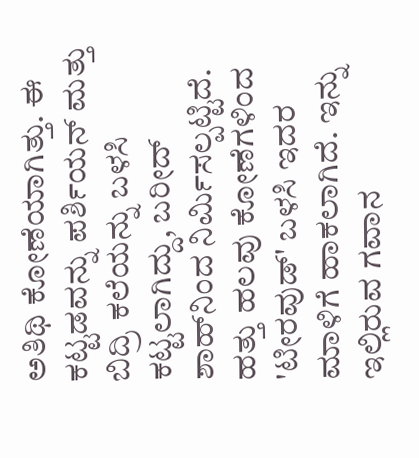ಅತಿಥಿ ಕೋಣೆಯಾಗಿತ್ತು. ಈ ಕಟ್ಟಡವನ್ನು ಪರ್ಶಿಯನ್ ಮತ್ತು ಬಿದ್ರಿ ಕಲೆಯನ್ನು ಬಳಸಿ ಕಟ್ಟಲಾಗಿದ್ದು, ಬರೀದ್ ಶಾಹ್‌ನಿಂದ ನಿರ್ಮಿಸಲ್ಪಟ್ಟಿದೆ. ಹತ್ತು ಹಲವು ಕೋಣೆಗಳಿಂದ 'ಟೀರವುಡ್‌' ಬಳಸಿ ಇದರ ಮಾಳಿಗೆ ಹಾಕಲಾಗಿದೆ. ಇನ್ನು ಇಲ್ಲಿರುವ ಗವಾನ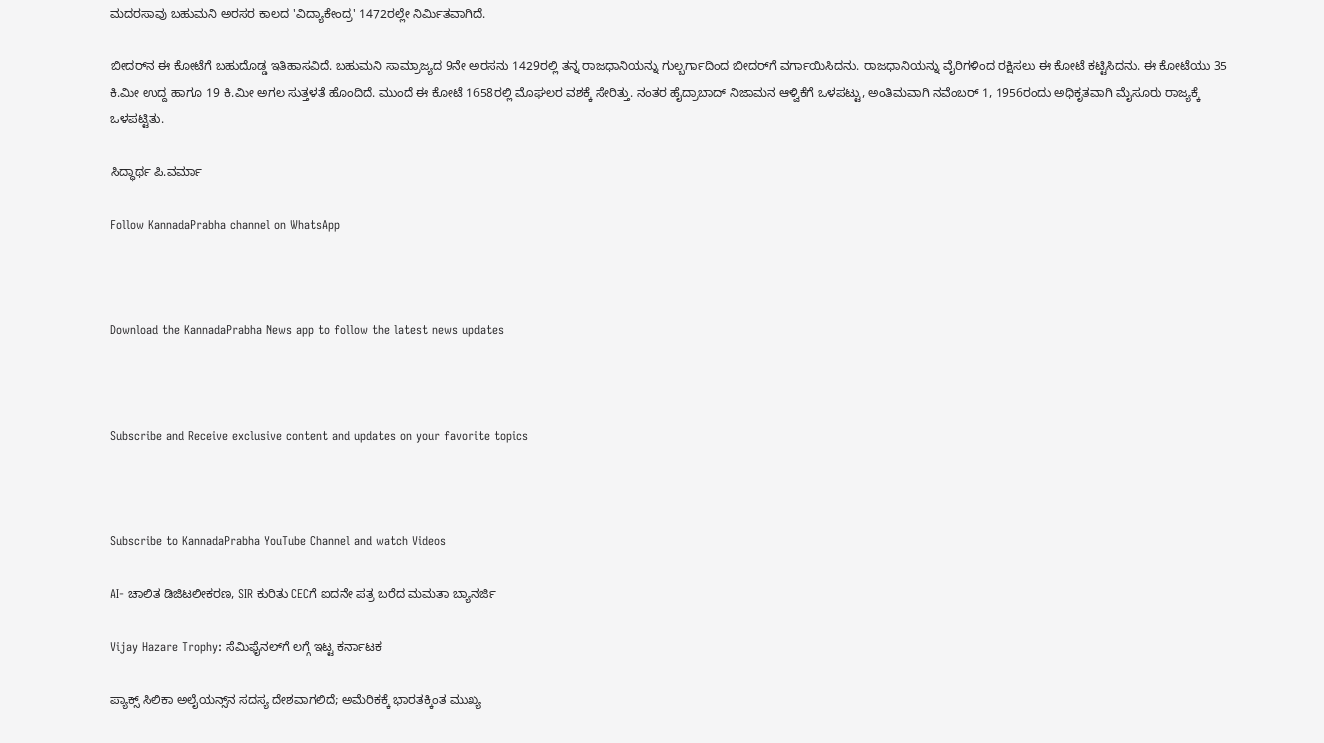ಮದರಸಾವು ಬಹುಮನಿ ಅರಸರ ಕಾಲದ 'ವಿದ್ಯಾಕೇಂದ್ರ' 1472ರಲ್ಲೇ ನಿರ್ಮಿತವಾಗಿದೆ.

ಬೀದರ್‌ನ ಈ ಕೋಟೆಗೆ ಬಹುದೊಡ್ಡ ಇತಿಹಾಸವಿದೆ. ಬಹುಮನಿ ಸಾಮ್ರಾಜ್ಯದ 9ನೇ ಅರಸನು 1429ರಲ್ಲಿ ತನ್ನ ರಾಜಧಾನಿಯನ್ನು ಗುಲ್ಬರ್ಗಾದಿಂದ ಬೀದರ್‌ಗೆ ವರ್ಗಾಯಿಸಿದನು. ರಾಜಧಾನಿಯನ್ನು ವೈರಿಗಳಿಂದ ರಕ್ಷಿಸಲು ಈ ಕೋಟೆ ಕಟ್ಟಿಸಿದನು. ಈ ಕೋಟೆಯು 35 ಕಿ.ಮೀ ಉದ್ದ ಹಾಗೂ 19 ಕಿ.ಮೀ ಅಗಲ ಸುತ್ತಳತೆ ಹೊಂದಿದೆ. ಮುಂದೆ ಈ ಕೋಟೆ 1658ರಲ್ಲಿ ಮೊಘಲರ ವಶಕ್ಕೆ ಸೇರಿತ್ತು. ನಂತರ ಹೈದ್ರಾಬಾದ್ ನಿಜಾಮನ ಆಳ್ವಿಕೆಗೆ ಒಳಪಟ್ಟು, ಅಂತಿಮವಾಗಿ ನವೆಂಬರ್ 1, 1956ರಂದು ಅಧಿಕೃತವಾಗಿ ಮೈಸೂರು ರಾಜ್ಯಕ್ಕೆ ಒಳಪಟ್ಟಿತು.

ಸಿದ್ಧಾರ್ಥ ಪಿ.ವರ್ಮಾ

Follow KannadaPrabha channel on WhatsApp



Download the KannadaPrabha News app to follow the latest news updates



Subscribe and Receive exclusive content and updates on your favorite topics



Subscribe to KannadaPrabha YouTube Channel and watch Videos

AI- ಚಾಲಿತ ಡಿಜಿಟಲೀಕರಣ, SIR ಕುರಿತು CECಗೆ ಐದನೇ ಪತ್ರ ಬರೆದ ಮಮತಾ ಬ್ಯಾನರ್ಜಿ

Vijay Hazare Trophy: ಸೆಮಿಫೈನಲ್‌ಗೆ ಲಗ್ಗೆ ಇಟ್ಟ ಕರ್ನಾಟಕ

ಪ್ಯಾಕ್ಸ್ ಸಿಲಿಕಾ ಅಲೈಯನ್ಸ್‌ನ ಸದಸ್ಯ ದೇಶವಾಗಲಿದೆ; ಅಮೆರಿಕಕ್ಕೆ ಭಾರತಕ್ಕಿಂತ ಮುಖ್ಯ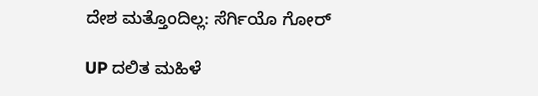ದೇಶ ಮತ್ತೊಂದಿಲ್ಲ: ಸೆರ್ಗಿಯೊ ಗೋರ್

UP ದಲಿತ ಮಹಿಳೆ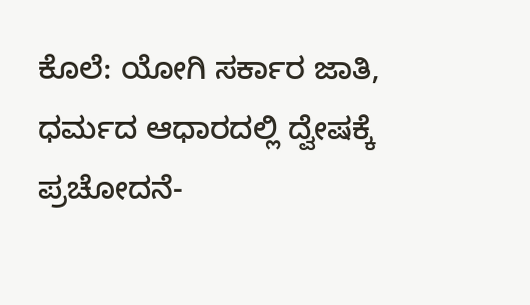ಕೊಲೆ: ಯೋಗಿ ಸರ್ಕಾರ ಜಾತಿ, ಧರ್ಮದ ಆಧಾರದಲ್ಲಿ ದ್ವೇಷಕ್ಕೆ ಪ್ರಚೋದನೆ-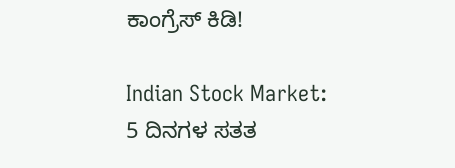ಕಾಂಗ್ರೆಸ್ ಕಿಡಿ!

Indian Stock Market: 5 ದಿನಗಳ ಸತತ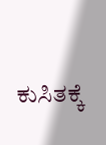ಕುಸಿತಕ್ಕೆ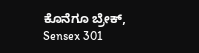ಕೊನೆಗೂ ಬ್ರೇಕ್, Sensex 301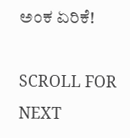ಅಂಕ ಏರಿಕೆ!

SCROLL FOR NEXT